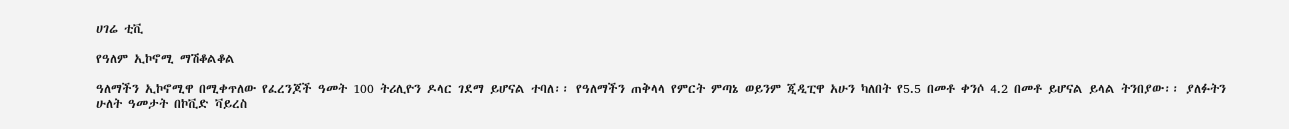ሀገሬ ቲቪ

የዓለም ኢኮኖሚ ማሽቆልቆል

ዓለማችን ኢኮኖሚዋ በሚቀጥለው የፈረንጆች ዓመት 100 ትሪሊዮን ዶላር ገደማ ይሆናል ተባለ፡፡ የዓለማችን ጠቅላላ የምርት ምጣኔ ወይንም ጂዲፒዋ አሁን ካለበት የ5.5 በመቶ ቀንሶ 4.2 በመቶ ይሆናል ይላል ትንበያው፡፡ ያለፉትን ሁለት ዓመታት በኮቪድ ቫይረስ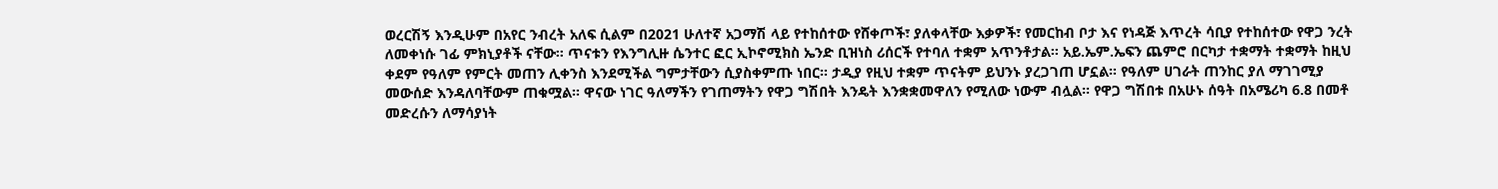ወረርሽኝ እንዲሁም በአየር ንብረት አለፍ ሲልም በ2021 ሁለተኛ አጋማሽ ላይ የተከሰተው የሸቀጦች፣ ያለቀላቸው እቃዎች፣ የመርከብ ቦታ እና የነዳጅ እጥረት ሳቢያ የተከሰተው የዋጋ ንረት ለመቀነሱ ገፊ ምክኒያቶች ናቸው፡፡ ጥናቱን የእንግሊዙ ሴንተር ፎር ኢኮኖሚክስ ኤንድ ቢዝነስ ሪሰርች የተባለ ተቋም አጥንቶታል፡፡ አይ.ኤም.ኤፍን ጨምሮ በርካታ ተቋማት ተቋማት ከዚህ ቀደም የዓለም የምርት መጠን ሊቀንስ እንደሚችል ግምታቸውን ሲያስቀምጡ ነበር፡፡ ታዲያ የዚህ ተቋም ጥናትም ይህንኑ ያረጋገጠ ሆኗል። የዓለም ሀገራት ጠንከር ያለ ማገገሚያ መውሰድ እንዳለባቸውም ጠቁሟል። ዋናው ነገር ዓለማችን የገጠማትን የዋጋ ግሽበት እንዴት እንቋቋመዋለን የሚለው ነውም ብሏል። የዋጋ ግሽበቱ በአሁኑ ሰዓት በአሜሪካ 6.8 በመቶ መድረሱን ለማሳያነት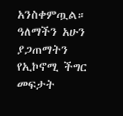አንስቀምጧል። ዓለማችን አሁን ያጋጠማትን የኢኮኖሚ ችግር መፍታት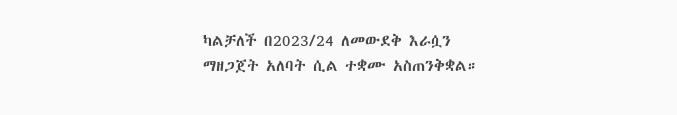ካልቻለች በ2023/24 ለመውደቅ እራሷን ማዘጋጀት አለባት ሲል ተቋሙ አስጠንቅቋል።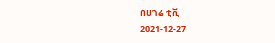በሀገሬ ቲቪ
2021-12-27